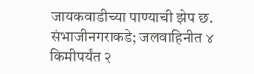जायकवाडीच्या पाण्याची झेप छ. संभाजीनगराकडे; जलवाहिनीत ४ किमीपर्यंत २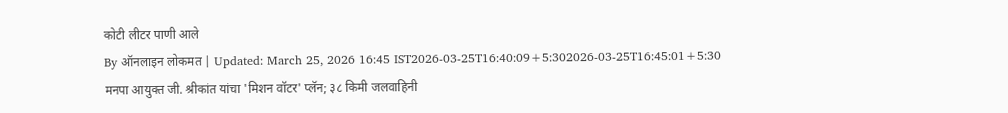कोटी लीटर पाणी आले
By ऑनलाइन लोकमत | Updated: March 25, 2026 16:45 IST2026-03-25T16:40:09+5:302026-03-25T16:45:01+5:30
मनपा आयुक्त जी. श्रीकांत यांचा 'मिशन वॉटर' प्लॅन; ३८ किमी जलवाहिनी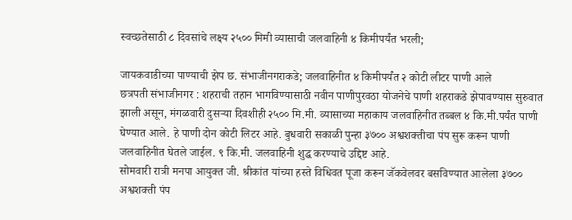स्वच्छतेसाठी ८ दिवसांचे लक्ष्य २५०० मिमी व्यासाची जलवाहिनी ४ किमीपर्यंत भरली;

जायकवाडीच्या पाण्याची झेप छ. संभाजीनगराकडे; जलवाहिनीत ४ किमीपर्यंत २ कोटी लीटर पाणी आले
छत्रपती संभाजीनगर : शहराची तहान भागविण्यासाठी नवीन पाणीपुरवठा योजनेचे पाणी शहराकडे झेपावण्यास सुरुवात झाली असून, मंगळवारी दुसऱ्या दिवशीही २५०० मि.मी. व्यासाच्या महाकाय जलवाहिनीत तब्बल ४ कि.मी.पर्यंत पाणी घेण्यात आले. हे पाणी दोन कोटी लिटर आहे. बुधवारी सकाळी पुन्हा ३७०० अश्वशक्तीचा पंप सुरू करून पाणी जलवाहिनीत घेतले जाईल. ९ कि.मी. जलवाहिनी शुद्ध करण्याचे उद्दिष्ट आहे.
सोमवारी रात्री मनपा आयुक्त जी. श्रीकांत यांच्या हस्ते विधिवत पूजा करून जॅकवेलवर बसविण्यात आलेला ३७०० अश्वशक्ती पंप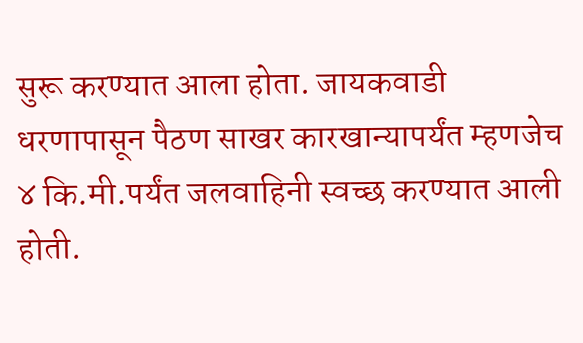सुरू करण्यात आला होता. जायकवाडी धरणापासून पैठण साखर कारखान्यापर्यंत म्हणजेच ४ कि.मी.पर्यंत जलवाहिनी स्वच्छ करण्यात आली होती.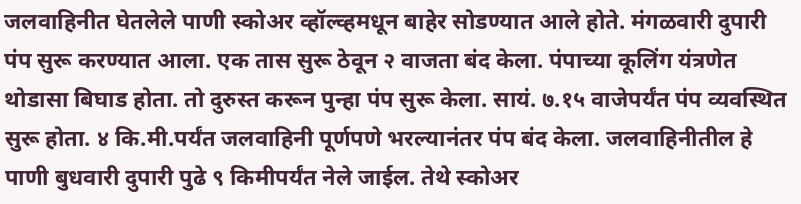जलवाहिनीत घेतलेले पाणी स्कोअर व्हॉल्व्हमधून बाहेर सोडण्यात आले होते. मंगळवारी दुपारी पंप सुरू करण्यात आला. एक तास सुरू ठेवून २ वाजता बंद केला. पंपाच्या कूलिंग यंत्रणेत थोडासा बिघाड होता. तो दुरुस्त करून पुन्हा पंप सुरू केला. सायं. ७.१५ वाजेपर्यंत पंप व्यवस्थित सुरू होता. ४ कि.मी.पर्यंत जलवाहिनी पूर्णपणे भरल्यानंतर पंप बंद केला. जलवाहिनीतील हे पाणी बुधवारी दुपारी पुढे ९ किमीपर्यंत नेले जाईल. तेथे स्कोअर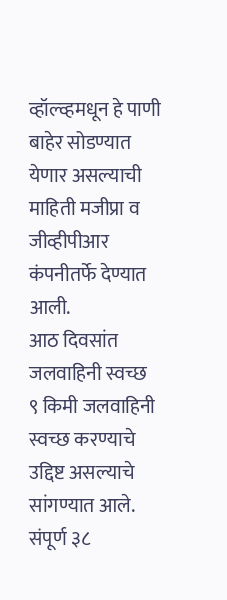व्हॉल्व्हमधून हे पाणी बाहेर सोडण्यात येणार असल्याची माहिती मजीप्रा व जीव्हीपीआर कंपनीतर्फे देण्यात आली.
आठ दिवसांत जलवाहिनी स्वच्छ
९ किमी जलवाहिनी स्वच्छ करण्याचे उद्दिष्ट असल्याचे सांगण्यात आले. संपूर्ण ३८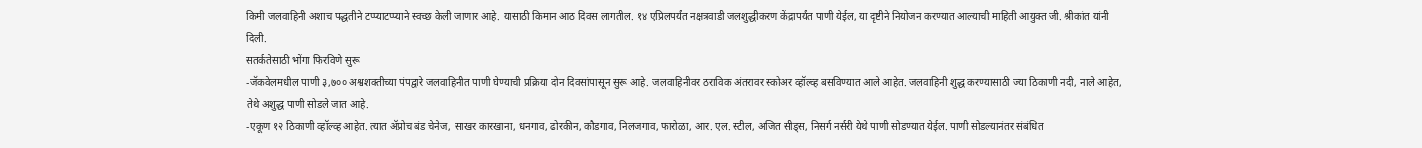किमी जलवाहिनी अशाच पद्धतीने टप्प्याटप्प्याने स्वच्छ केली जाणार आहे. यासाठी किमान आठ दिवस लागतील. १४ एप्रिलपर्यंत नक्षत्रवाडी जलशुद्धीकरण केंद्रापर्यंत पाणी येईल, या दृष्टीने नियोजन करण्यात आल्याची माहिती आयुक्त जी. श्रीकांत यांनी दिली.
सतर्कतेसाठी भोंगा फिरविणे सुरू
-जॅकवेलमधील पाणी ३,७०० अश्वशक्तीच्या पंपद्वारे जलवाहिनीत पाणी घेण्याची प्रक्रिया दोन दिवसांपासून सुरू आहे. जलवाहिनीवर ठराविक अंतरावर स्कोअर व्हॉल्व्ह बसविण्यात आले आहेत. जलवाहिनी शुद्ध करण्यासाठी ज्या ठिकाणी नदी, नाले आहेत, तेथे अशुद्ध पाणी सोडले जात आहे.
-एकूण १२ ठिकाणी व्हॉल्व्ह आहेत. त्यात ॲप्रोच बंड चेनेज, साखर कारखाना, धनगाव, ढोरकीन, कौडगाव, निलजगाव, फारोळा, आर. एल. स्टील, अजित सीड्स, निसर्ग नर्सरी येथे पाणी सोडण्यात येईल. पाणी सोडल्यानंतर संबंधित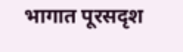भागात पूरसदृश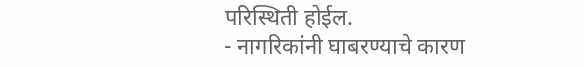परिस्थिती होईल.
- नागरिकांनी घाबरण्याचे कारण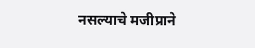नसल्याचे मजीप्राने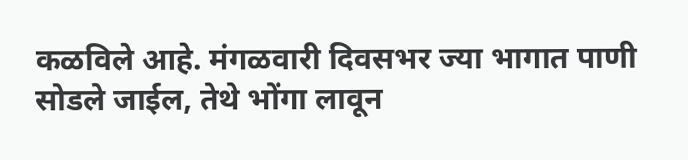कळविले आहे. मंगळवारी दिवसभर ज्या भागात पाणी सोडले जाईल, तेथे भोंगा लावून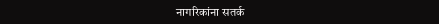नागरिकांना सतर्क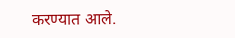करण्यात आले.